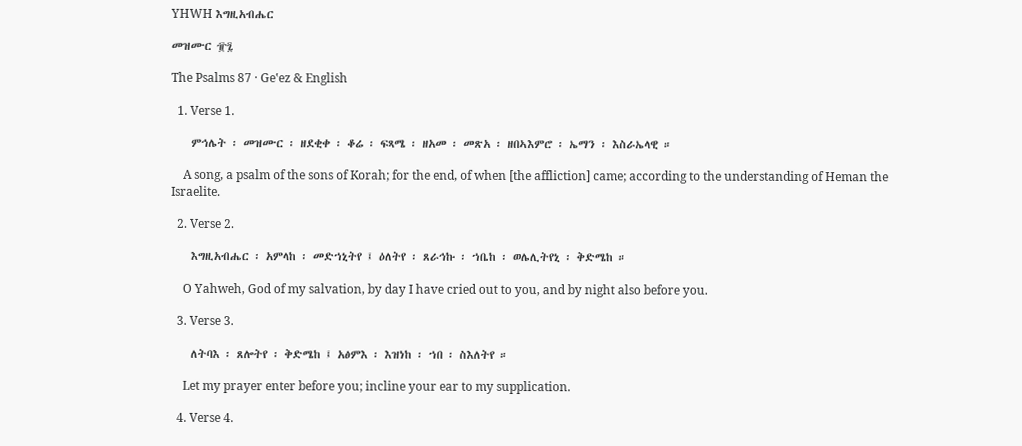YHWH እግዚአብሔር

መዝሙር ፹፯

The Psalms 87 · Geʽez & English

  1. Verse 1.

    ምኅሌት ፡ መዝሙር ፡ ዘደቂቀ ፡ ቆሬ ፡ ፍጻሜ ፡ ዘአመ ፡ መጽአ ፡ ዘበኣእምሮ ፡ ኤማን ፡ እስራኤላዊ ።

    A song, a psalm of the sons of Korah; for the end, of when [the affliction] came; according to the understanding of Heman the Israelite.

  2. Verse 2.

    እግዚአብሔር ፡ አምላከ ፡ መድኀኒትየ ፤ ዕለትየ ፡ ጸራኅኩ ፡ ኀቤከ ፡ ወሌሊትየኒ ፡ ቅድሜከ ።

    O Yahweh, God of my salvation, by day I have cried out to you, and by night also before you.

  3. Verse 3.

    ለትባእ ፡ ጸሎትየ ፡ ቅድሜከ ፤ አፅምእ ፡ እዝነከ ፡ ኀበ ፡ ስእለትየ ።

    Let my prayer enter before you; incline your ear to my supplication.

  4. Verse 4.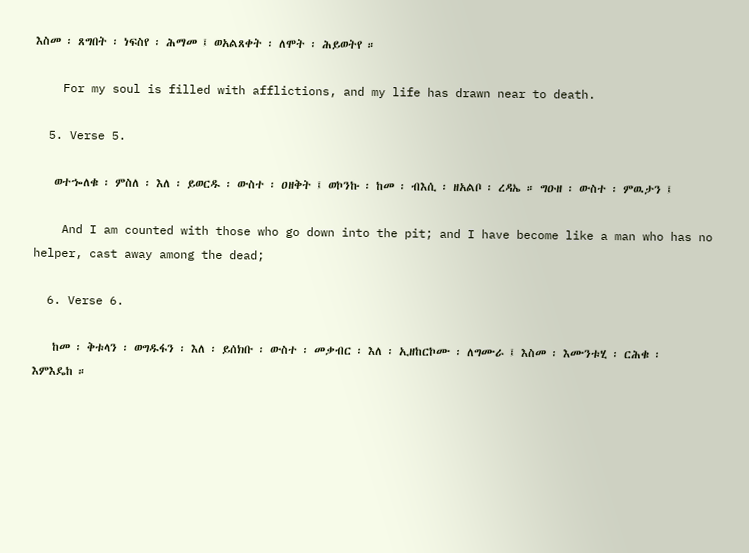እስመ ፡ ጸግበት ፡ ነፍስየ ፡ ሕማመ ፤ ወአልጸቀት ፡ ለሞት ፡ ሕይወትየ ።

    For my soul is filled with afflictions, and my life has drawn near to death.

  5. Verse 5.

    ወተኈለቁ ፡ ምስለ ፡ እለ ፡ ይወርዱ ፡ ውስተ ፡ ዐዘቅት ፤ ወኮንኩ ፡ ከመ ፡ ብእሲ ፡ ዘአልቦ ፡ ረዳኤ ። ግዑዘ ፡ ውስተ ፡ ምዉታን ፤

    And I am counted with those who go down into the pit; and I have become like a man who has no helper, cast away among the dead;

  6. Verse 6.

    ከመ ፡ ቅቱላን ፡ ወግዱፋን ፡ እለ ፡ ይሰክቡ ፡ ውስተ ፡ መቃብር ፡ እለ ፡ ኢዘከርኮሙ ፡ ለግሙራ ፤ እስመ ፡ እሙንቱሂ ፡ ርሕቁ ፡ እምእዴከ ።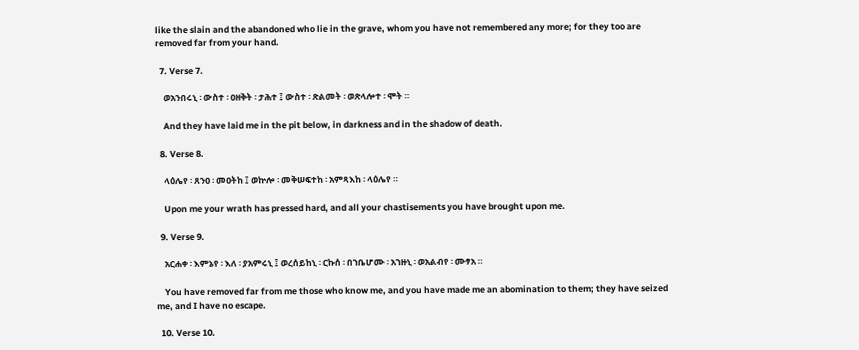like the slain and the abandoned who lie in the grave, whom you have not remembered any more; for they too are removed far from your hand.

  7. Verse 7.

    ወአንበሩኒ ፡ ውስተ ፡ ዐዘቅት ፡ ታሕተ ፤ ውስተ ፡ ጽልመት ፡ ወጽላሎተ ፡ ሞት ።

    And they have laid me in the pit below, in darkness and in the shadow of death.

  8. Verse 8.

    ላዕሌየ ፡ ጸንዐ ፡ መዐትከ ፤ ወኵሎ ፡ መቅሠፍተከ ፡ አምጻእከ ፡ ላዕሌየ ።

    Upon me your wrath has pressed hard, and all your chastisements you have brought upon me.

  9. Verse 9.

    አርሐቀ ፡ እምኔየ ፡ እለ ፡ ያአምሩኒ ፤ ወረሰይከኒ ፡ ርኩሰ ፡ በኀቤሆሙ ፡ አኀዙኒ ፡ ወአልብየ ፡ ሙፃአ ።

    You have removed far from me those who know me, and you have made me an abomination to them; they have seized me, and I have no escape.

  10. Verse 10.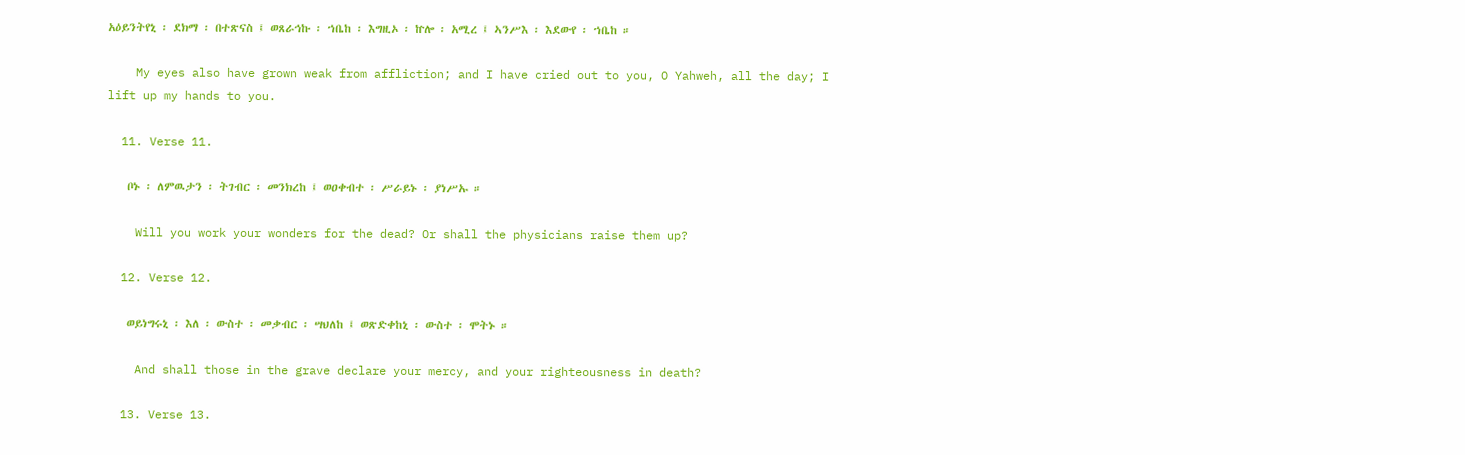አዕይንትየኒ ፡ ደክማ ፡ በተጽናስ ፤ ወጸራኅኩ ፡ ኀቤከ ፡ እግዚኦ ፡ ኵሎ ፡ አሚረ ፤ ኣንሥእ ፡ እደውየ ፡ ኀቤከ ።

    My eyes also have grown weak from affliction; and I have cried out to you, O Yahweh, all the day; I lift up my hands to you.

  11. Verse 11.

    ቦኑ ፡ ለምዉታን ፡ ትገብር ፡ መንክረከ ፤ ወዐቀብተ ፡ ሥራይኑ ፡ ያነሥኡ ።

    Will you work your wonders for the dead? Or shall the physicians raise them up?

  12. Verse 12.

    ወይነግሩኒ ፡ እለ ፡ ውስተ ፡ መቃብር ፡ ሣህለከ ፤ ወጽድቀከኒ ፡ ውስተ ፡ ሞትኑ ።

    And shall those in the grave declare your mercy, and your righteousness in death?

  13. Verse 13.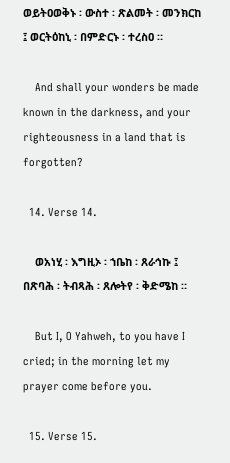ወይትዐወቅኑ ፡ ውስተ ፡ ጽልመት ፡ መንክርከ ፤ ወርትዕከኒ ፡ በምድርኑ ፡ ተረስዐ ።

    And shall your wonders be made known in the darkness, and your righteousness in a land that is forgotten?

  14. Verse 14.

    ወአነሂ ፡ እግዚኦ ፡ ኀቤከ ፡ ጸራኅኩ ፤ በጽባሕ ፡ ትብጻሕ ፡ ጸሎትየ ፡ ቅድሜከ ።

    But I, O Yahweh, to you have I cried; in the morning let my prayer come before you.

  15. Verse 15.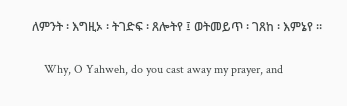ለምንት ፡ እግዚኦ ፡ ትገድፍ ፡ ጸሎትየ ፤ ወትመይጥ ፡ ገጸከ ፡ እምኔየ ።

    Why, O Yahweh, do you cast away my prayer, and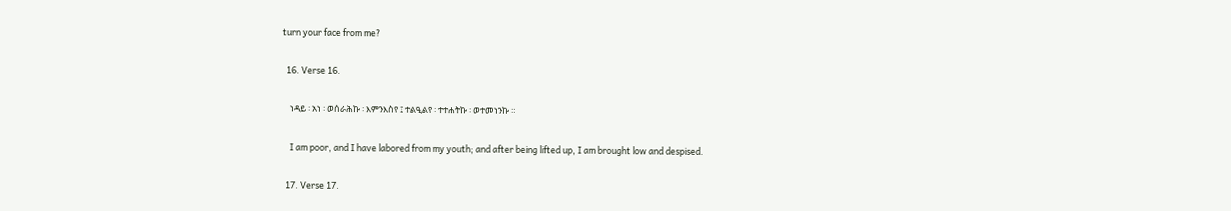turn your face from me?

  16. Verse 16.

    ነዳይ ፡ አነ ፡ ወሰራሕኩ ፡ እምንእስየ ፤ ተልዒልየ ፡ ተተሐትኩ ፡ ወተመነንኩ ።

    I am poor, and I have labored from my youth; and after being lifted up, I am brought low and despised.

  17. Verse 17.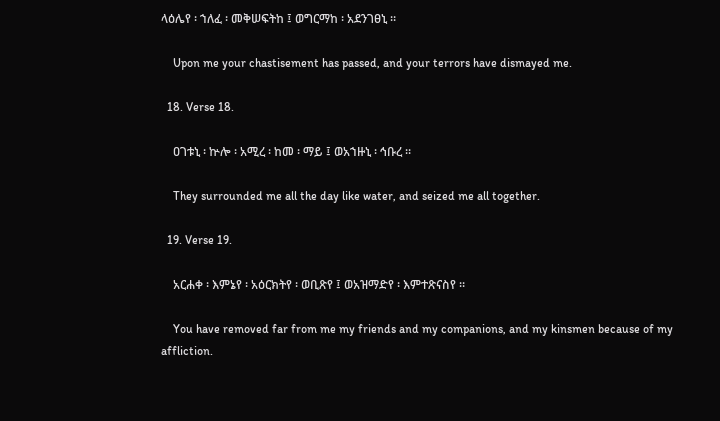ላዕሌየ ፡ ኀለፈ ፡ መቅሠፍትከ ፤ ወግርማከ ፡ አደንገፀኒ ።

    Upon me your chastisement has passed, and your terrors have dismayed me.

  18. Verse 18.

    ዐገቱኒ ፡ ኵሎ ፡ አሚረ ፡ ከመ ፡ ማይ ፤ ወአኀዙኒ ፡ ኅቡረ ።

    They surrounded me all the day like water, and seized me all together.

  19. Verse 19.

    አርሐቀ ፡ እምኔየ ፡ አዕርክትየ ፡ ወቢጽየ ፤ ወአዝማድየ ፡ እምተጽናስየ ።

    You have removed far from me my friends and my companions, and my kinsmen because of my affliction.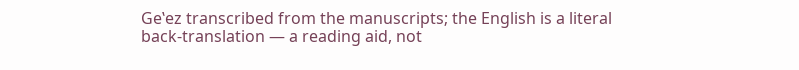Geʽez transcribed from the manuscripts; the English is a literal back-translation — a reading aid, not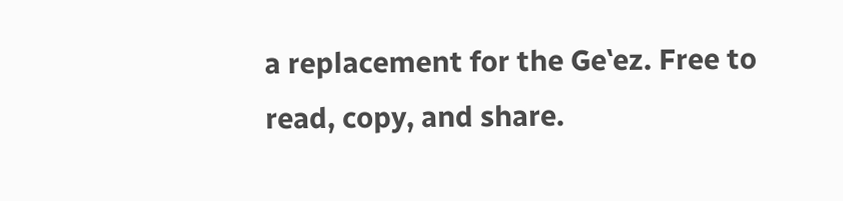a replacement for the Geʽez. Free to read, copy, and share.